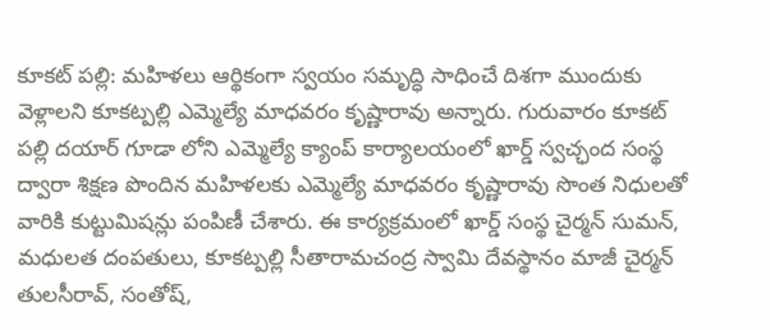కూకట్ పల్లి: మహిళలు ఆర్థికంగా స్వయం సమృద్ధి సాధించే దిశగా ముందుకు వెళ్లాలని కూకట్పల్లి ఎమ్మెల్యే మాధవరం కృష్ణారావు అన్నారు. గురువారం కూకట్ పల్లి దయార్ గూడా లోని ఎమ్మెల్యే క్యాంప్ కార్యాలయంలో ఖార్డ్ స్వచ్ఛంద సంస్థ ద్వారా శిక్షణ పొందిన మహిళలకు ఎమ్మెల్యే మాధవరం కృష్ణారావు సొంత నిధులతో వారికి కుట్టుమిషన్లు పంపిణీ చేశారు. ఈ కార్యక్రమంలో ఖార్డ్ సంస్థ చైర్మన్ సుమన్, మధులత దంపతులు, కూకట్పల్లి సీతారామచంద్ర స్వామి దేవస్థానం మాజీ చైర్మన్ తులసీరావ్, సంతోష్,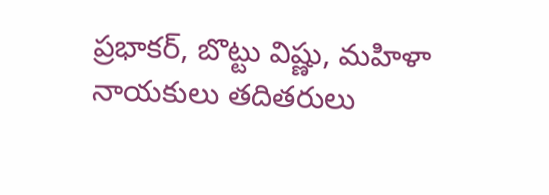ప్రభాకర్, బొట్టు విష్ణు, మహిళా నాయకులు తదితరులు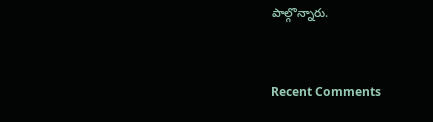పాల్గొన్నారు.


Recent Comments